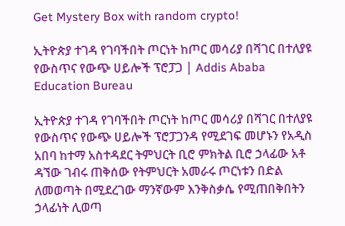Get Mystery Box with random crypto!

ኢትዮጵያ ተገዳ የገባችበት ጦርነት ከጦር መሳሪያ በሻገር በተለያዩ የውስጥና የውጭ ሀይሎች ፕሮፓጋ | Addis Ababa Education Bureau

ኢትዮጵያ ተገዳ የገባችበት ጦርነት ከጦር መሳሪያ በሻገር በተለያዩ የውስጥና የውጭ ሀይሎች ፕሮፓጋንዳ የሚደገፍ መሆኑን የአዲስ አበባ ከተማ አስተዳደር ትምህርት ቢሮ ምክትል ቢሮ ኃላፊው አቶ ዳኘው ገብሩ ጠቅሰው የትምህርት አመራሩ ጦርነቱን በድል ለመወጣት በሚደረገው ማንኛውም እንቅስቃሴ የሚጠበቅበትን ኃላፊነት ሊወጣ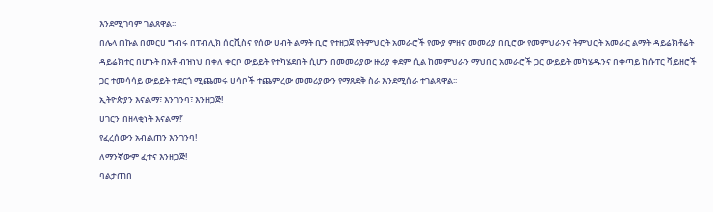እንደሚገባም ገልጸዋል፡፡
በሌላ በኩል በመርሀ ግብሩ በፐብሊክ ሰርቪስና የሰው ሀብት ልማት ቢሮ የተዘጋጀ የትምህርት አመራሮች የሙያ ምዘና መመሪያ በቢሮው የመምህራንና ትምህርት አመራር ልማት ዳይሬክቶሬት ዳይሬክተር በሆኑት በአቶ ብዝነህ በቀለ ቀርቦ ውይይት የተካሄደበት ሲሆን በመመሪያው ዙሪያ ቀደም ሲል ከመምህራን ማህበር አመራሮች ጋር ውይይት መካሄዱንና በቀጣይ ከሱፐር ቫይዘሮች ጋር ተመሳሳይ ውይይት ተደርጎ ሚጨመሩ ሀሳቦች ተጨምረው መመሪያውን የማጸደቅ ስራ እንደሚሰራ ተገልጻዋል፡፡
ኢትዮጵያን እናልማ፣ እንገንባ፣ እንዘጋጅ!
ሀገርን በዘላቂነት እናልማ!’
የፈረሰውን አብልጠን እንገንባ!
ለማንኛውም ፈተና እንዘጋጅ!
ባልታጠበ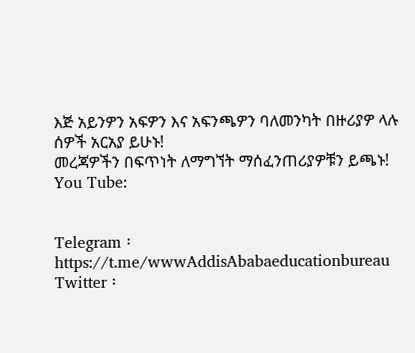እጅ አይንዎን አፍዎን እና አፍንጫዎን ባለመንካት በዙሪያዎ ላሉ ሰዎች አርአያ ይሁኑ!
መረጃዎችን በፍጥነት ለማግኘት ማሰፈንጠሪያዎቹን ይጫኑ!
You Tube:


Telegram ፡ https://t.me/wwwAddisAbabaeducationbureau
Twitter ፡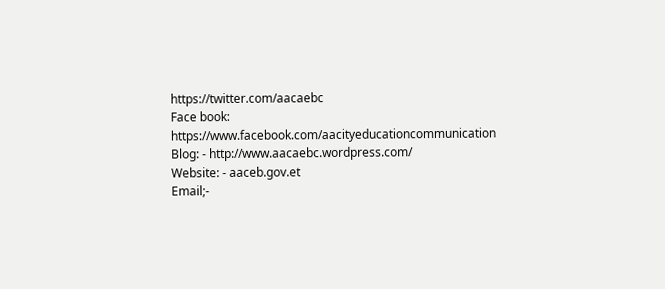https://twitter.com/aacaebc
Face book: https://www.facebook.com/aacityeducationcommunication
Blog: - http://www.aacaebc.wordpress.com/
Website: - aaceb.gov.et
Email;-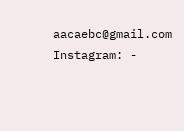aacaebc@gmail.com
Instagram: -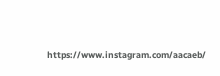https://www.instagram.com/aacaeb/